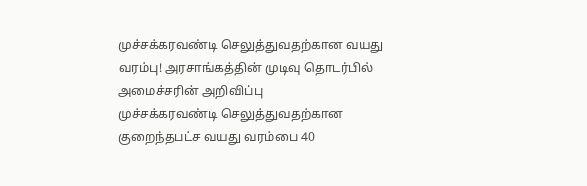முச்சக்கரவண்டி செலுத்துவதற்கான வயது வரம்பு! அரசாங்கத்தின் முடிவு தொடர்பில் அமைச்சரின் அறிவிப்பு
முச்சக்கரவண்டி செலுத்துவதற்கான குறைந்தபட்ச வயது வரம்பை 40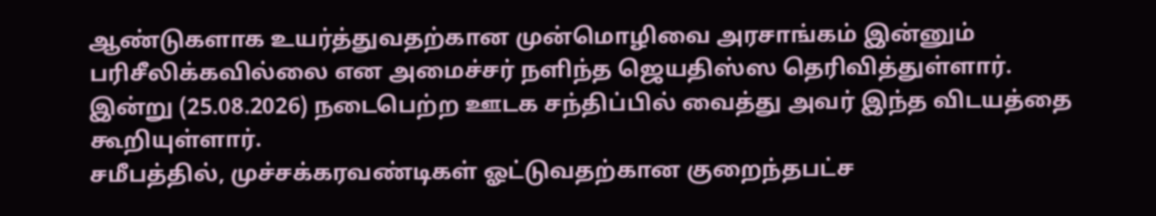ஆண்டுகளாக உயர்த்துவதற்கான முன்மொழிவை அரசாங்கம் இன்னும் பரிசீலிக்கவில்லை என அமைச்சர் நளிந்த ஜெயதிஸ்ஸ தெரிவித்துள்ளார்.
இன்று (25.08.2026) நடைபெற்ற ஊடக சந்திப்பில் வைத்து அவர் இந்த விடயத்தை கூறியுள்ளார்.
சமீபத்தில், முச்சக்கரவண்டிகள் ஓட்டுவதற்கான குறைந்தபட்ச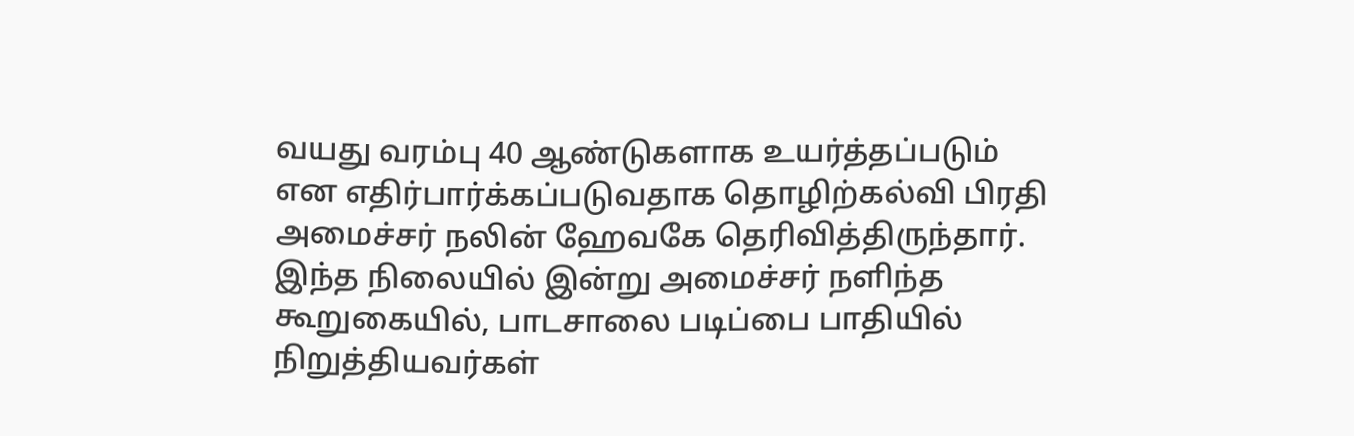வயது வரம்பு 40 ஆண்டுகளாக உயர்த்தப்படும் என எதிர்பார்க்கப்படுவதாக தொழிற்கல்வி பிரதி அமைச்சர் நலின் ஹேவகே தெரிவித்திருந்தார்.
இந்த நிலையில் இன்று அமைச்சர் நளிந்த கூறுகையில், பாடசாலை படிப்பை பாதியில் நிறுத்தியவர்கள்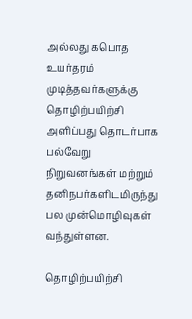அல்லது கபொத உயர்தரம் முடித்தவர்களுக்கு தொழிற்பயிற்சி அளிப்பது தொடர்பாக பல்வேறு நிறுவனங்கள் மற்றும் தனிநபர்களிடமிருந்து பல முன்மொழிவுகள் வந்துள்ளன.

தொழிற்பயிற்சி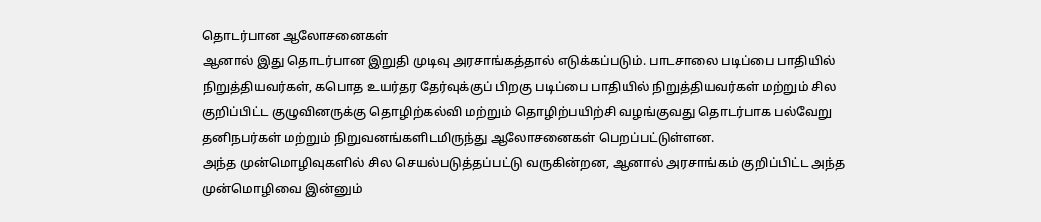தொடர்பான ஆலோசனைகள்
ஆனால் இது தொடர்பான இறுதி முடிவு அரசாங்கத்தால் எடுக்கப்படும். பாடசாலை படிப்பை பாதியில் நிறுத்தியவர்கள், கபொத உயர்தர தேர்வுக்குப் பிறகு படிப்பை பாதியில் நிறுத்தியவர்கள் மற்றும் சில குறிப்பிட்ட குழுவினருக்கு தொழிற்கல்வி மற்றும் தொழிற்பயிற்சி வழங்குவது தொடர்பாக பல்வேறு தனிநபர்கள் மற்றும் நிறுவனங்களிடமிருந்து ஆலோசனைகள் பெறப்பட்டுள்ளன.
அந்த முன்மொழிவுகளில் சில செயல்படுத்தப்பட்டு வருகின்றன, ஆனால் அரசாங்கம் குறிப்பிட்ட அந்த முன்மொழிவை இன்னும்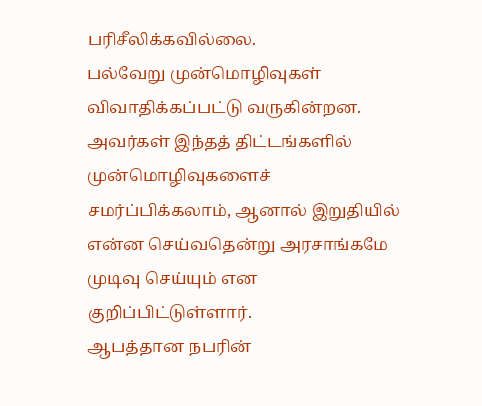பரிசீலிக்கவில்லை.
பல்வேறு முன்மொழிவுகள் விவாதிக்கப்பட்டு வருகின்றன. அவர்கள் இந்தத் திட்டங்களில் முன்மொழிவுகளைச் சமர்ப்பிக்கலாம், ஆனால் இறுதியில் என்ன செய்வதென்று அரசாங்கமே முடிவு செய்யும் என குறிப்பிட்டுள்ளார்.
ஆபத்தான நபரின்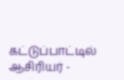கட்டுப்பாட்டில் ஆசிரியர் -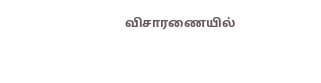விசாரணையில்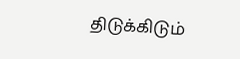திடுக்கிடும்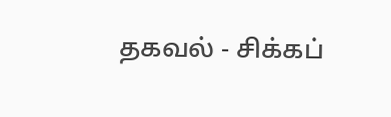தகவல் - சிக்கப்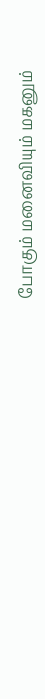போகும் மனைவியும் மகனும்